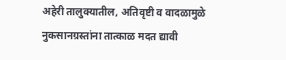अहेरी तालुक्यातील, अतिवृष्टी व वादळामुळे नुकसानग्रस्तांना तात्काळ मदत द्यावी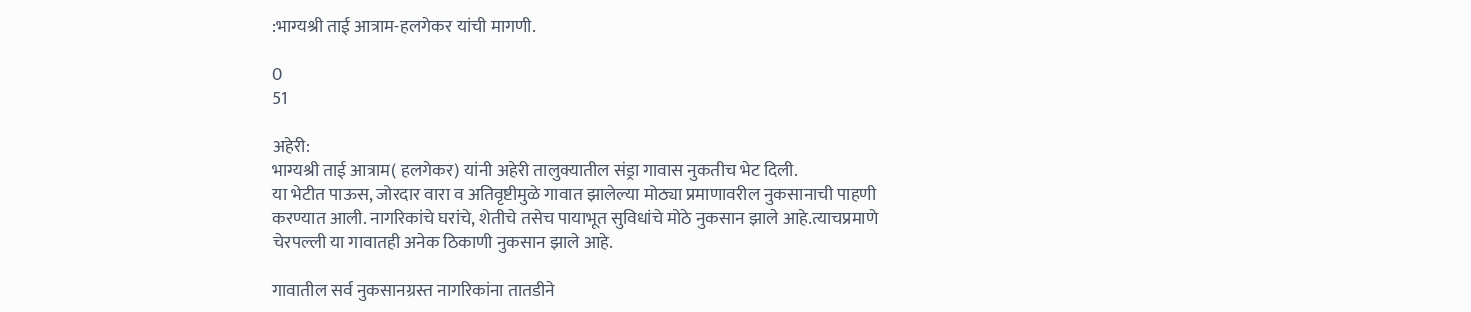:भाग्यश्री ताई आत्राम-हलगेकर यांची मागणी.

0
51

अहेरी:
भाग्यश्री ताई आत्राम( हलगेकर) यांनी अहेरी तालुक्यातील संड्रा गावास नुकतीच भेट दिली.
या भेटीत पाऊस, जोरदार वारा व अतिवृष्टीमुळे गावात झालेल्या मोठ्या प्रमाणावरील नुकसानाची पाहणी करण्यात आली. नागरिकांचे घरांचे, शेतीचे तसेच पायाभूत सुविधांचे मोठे नुकसान झाले आहे.त्याचप्रमाणे चेरपल्ली या गावातही अनेक ठिकाणी नुकसान झाले आहे.

गावातील सर्व नुकसानग्रस्त नागरिकांना तातडीने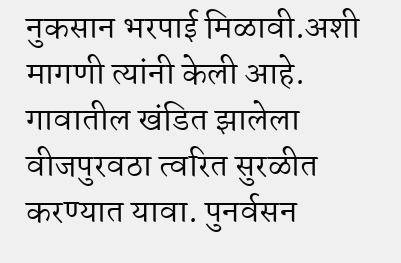नुकसान भरपाई मिळावी.अशी मागणी त्यांनी केली आहे.
गावातील खंडित झालेला वीजपुरवठा त्वरित सुरळीत करण्यात यावा. पुनर्वसन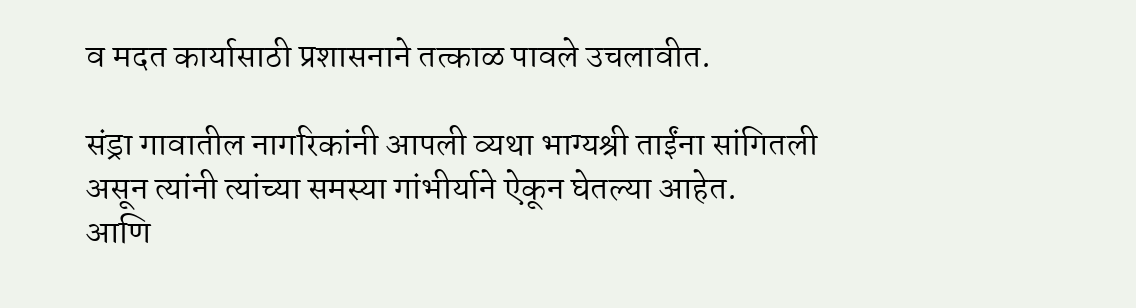व मदत कार्यासाठी प्रशासनाने तत्काळ पावले उचलावीत.

संड्रा गावातील नागरिकांनी आपली व्यथा भाग्यश्री ताईंना सांगितली असून त्यांनी त्यांच्या समस्या गांभीर्याने ऐकून घेतल्या आहेत.
आणि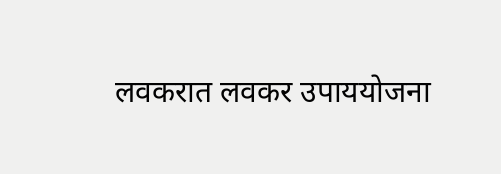लवकरात लवकर उपाययोजना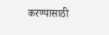करण्यासाठी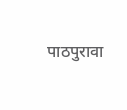पाठपुरावा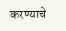करण्याचे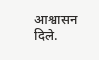आश्वासन दिले.